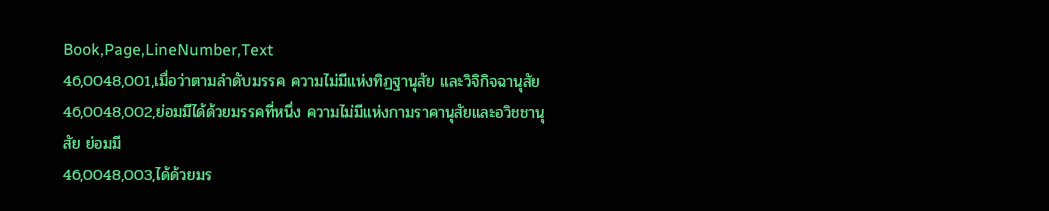Book,Page,LineNumber,Text
46,0048,001,เมื่อว่าตามลำดับมรรค ความไม่มีแห่งทิฏฐานุสัย และวิจิกิจฉานุสัย
46,0048,002,ย่อมมีได้ด้วยมรรคที่หนึ่ง ความไม่มีแห่งกามราคานุสัยและอวิชชานุสัย ย่อมมี
46,0048,003,ได้ด้วยมร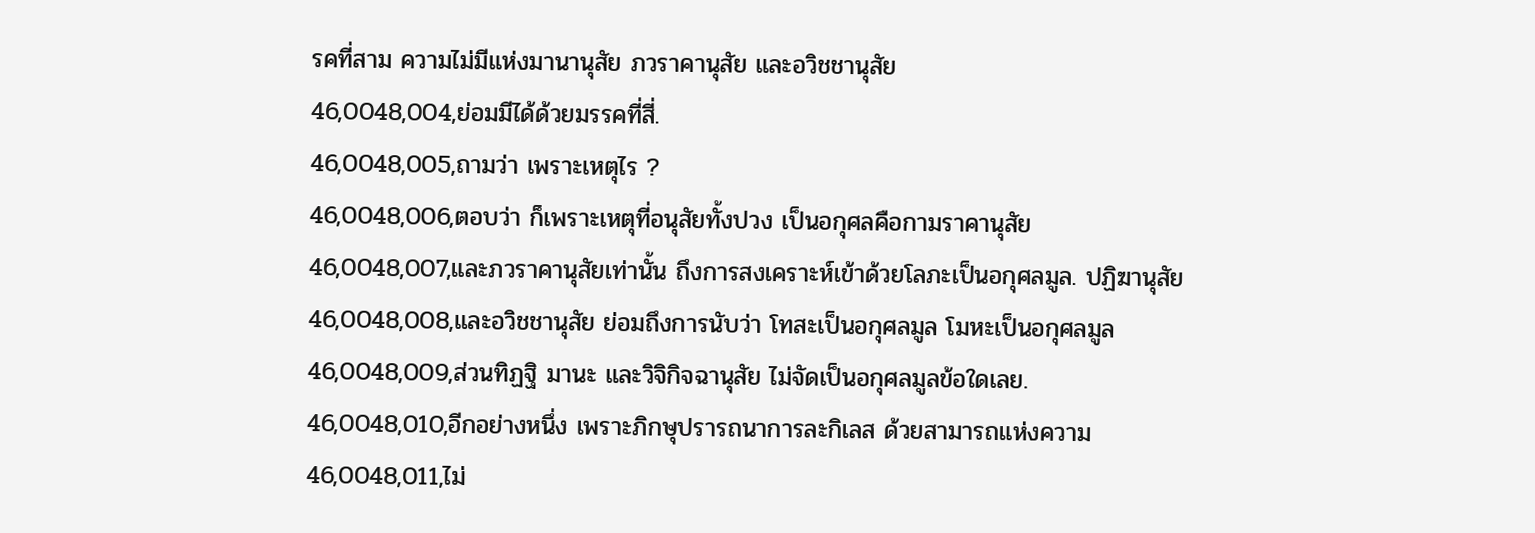รคที่สาม ความไม่มีแห่งมานานุสัย ภวราคานุสัย และอวิชชานุสัย
46,0048,004,ย่อมมีได้ด้วยมรรคที่สี่.
46,0048,005,ถามว่า เพราะเหตุไร ?
46,0048,006,ตอบว่า ก็เพราะเหตุที่อนุสัยทั้งปวง เป็นอกุศลคือกามราคานุสัย
46,0048,007,และภวราคานุสัยเท่านั้น ถึงการสงเคราะห์เข้าด้วยโลภะเป็นอกุศลมูล. ปฏิฆานุสัย
46,0048,008,และอวิชชานุสัย ย่อมถึงการนับว่า โทสะเป็นอกุศลมูล โมหะเป็นอกุศลมูล
46,0048,009,ส่วนทิฏฐิ มานะ และวิจิกิจฉานุสัย ไม่จัดเป็นอกุศลมูลข้อใดเลย.
46,0048,010,อีกอย่างหนึ่ง เพราะภิกษุปรารถนาการละกิเลส ด้วยสามารถแห่งความ
46,0048,011,ไม่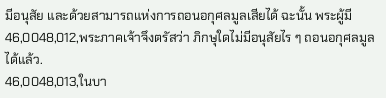มีอนุสัย และด้วยสามารถแห่งการถอนอกุศลมูลเสียได้ ฉะนั้น พระผู้มี
46,0048,012,พระภาคเจ้าจึงตรัสว่า ภิกษุใดไม่มีอนุสัยไร ๆ ถอนอกุศลมูลได้แล้ว.
46,0048,013,ในบา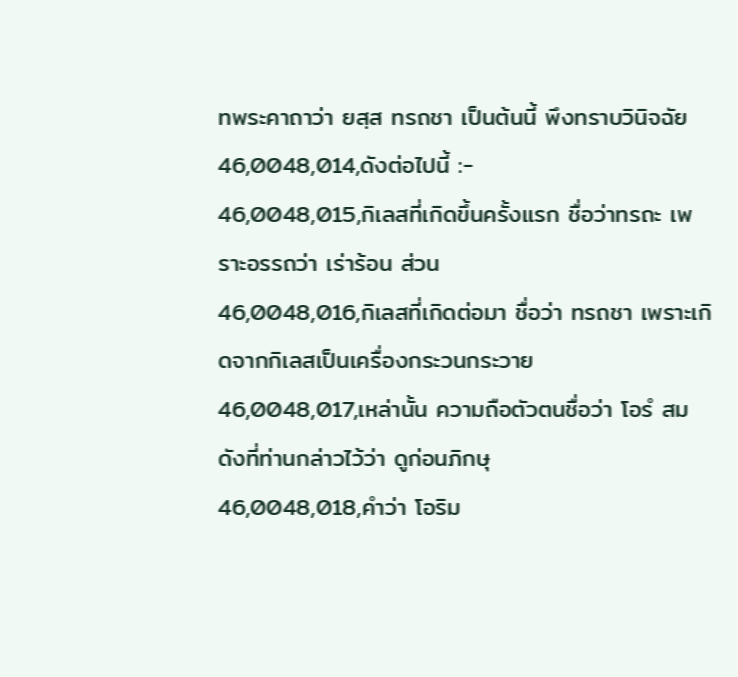ทพระคาถาว่า ยสฺส ทรถชา เป็นต้นนี้ พึงทราบวินิจฉัย
46,0048,014,ดังต่อไปนี้ :-
46,0048,015,กิเลสที่เกิดขึ้นครั้งแรก ชื่อว่าทรถะ เพราะอรรถว่า เร่าร้อน ส่วน
46,0048,016,กิเลสที่เกิดต่อมา ชื่อว่า ทรถชา เพราะเกิดจากกิเลสเป็นเครื่องกระวนกระวาย
46,0048,017,เหล่านั้น ความถือตัวตนชื่อว่า โอรํ สมดังที่ท่านกล่าวไว้ว่า ดูก่อนภิกษุ
46,0048,018,คำว่า โอริม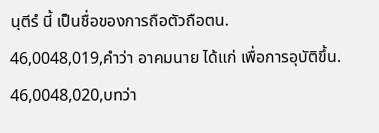นฺตีรํ นี้ เป็นชื่อของการถือตัวถือตน.
46,0048,019,คำว่า อาคมนาย ได้แก่ เพื่อการอุบัติขึ้น.
46,0048,020,บทว่า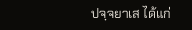ปจฺจยาเส ได้แก่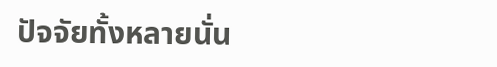ปัจจัยทั้งหลายนั่น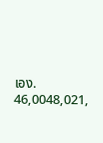เอง.
46,0048,021,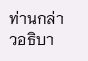ท่านกล่าวอธิบา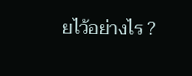ยไว้อย่างไร ?